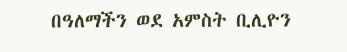በዓለማችን ወደ አምስት ቢሊዮን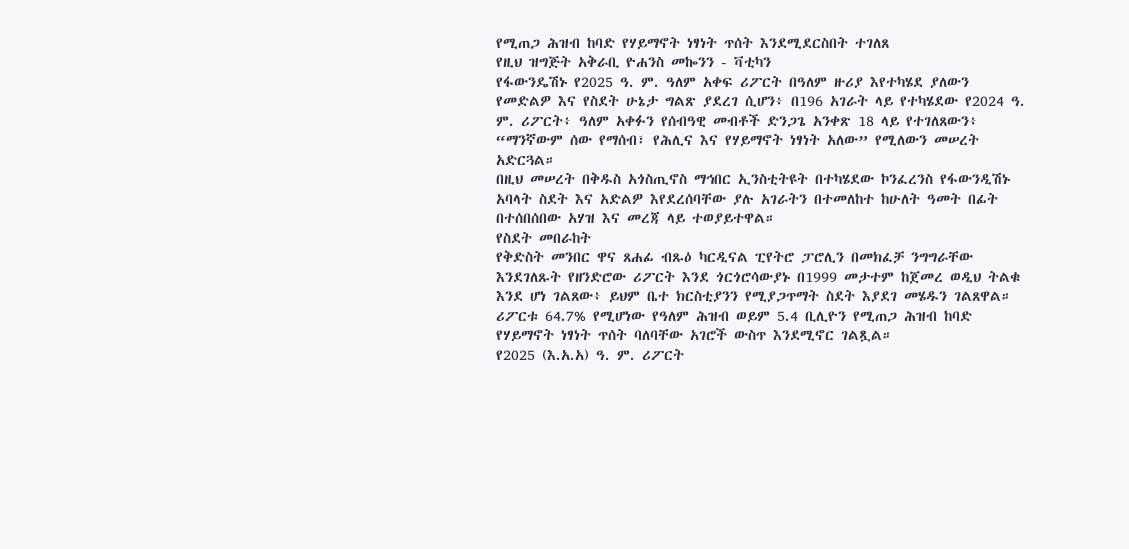የሚጠጋ ሕዝብ ከባድ የሃይማኖት ነፃነት ጥሰት እንደሚደርስበት ተገለጸ
የዚህ ዝግጅት አቅራቢ ዮሐንስ መኰንን - ቫቲካን
የፋውንዴሽኑ የ2025 ዓ. ም. ዓለም አቀፍ ሪፖርት በዓለም ዙሪያ እየተካሄደ ያለውን የመድልዎ እና የስደት ሁኔታ ግልጽ ያደረገ ሲሆን፥ በ196 አገራት ላይ የተካሄደው የ2024 ዓ. ም. ሪፖርት፥ ዓለም አቀፉን የሰብዓዊ መብቶች ድንጋጌ አንቀጽ 18 ላይ የተገለጸውን፥ “ማንኛውም ሰው የማሰብ፣ የሕሊና እና የሃይማኖት ነፃነት አለው” የሚለውን መሠረት አድርጓል።
በዚህ መሠረት በቅዱስ አጎስጢኖስ ማኅበር ኢንስቲትዩት በተካሄደው ኮንፈረንስ የፋውንዲሽኑ አባላት ስደት እና አድልዎ እየደረሰባቸው ያሉ አገራትን በተመለከተ ከሁለት ዓመት በፊት በተሰበሰበው አሃዝ እና መረጃ ላይ ተወያይተዋል።
የስደት መበራከት
የቅድስት መንበር ዋና ጸሐፊ ብጹዕ ካርዲናል ፒየትሮ ፓሮሊን በመክፈቻ ንግግራቸው እንደገለጹት የዘንድሮው ሪፖርት እንደ ጎርጎሮሳውያኑ በ1999 መታተም ከጀመረ ወዲህ ትልቁ እንደ ሆነ ገልጸው፥ ይህም ቤተ ክርስቲያንን የሚያጋጥማት ስደት እያደገ መሄዱን ገልጸዋል። ሪፖርቱ 64.7% የሚሆነው የዓለም ሕዝብ ወይም 5.4 ቢሊዮን የሚጠጋ ሕዝብ ከባድ የሃይማኖት ነፃነት ጥሰት ባለባቸው አገሮች ውስጥ እንደሚኖር ገልጿል።
የ2025 (እ.አ.አ) ዓ. ም. ሪፖርት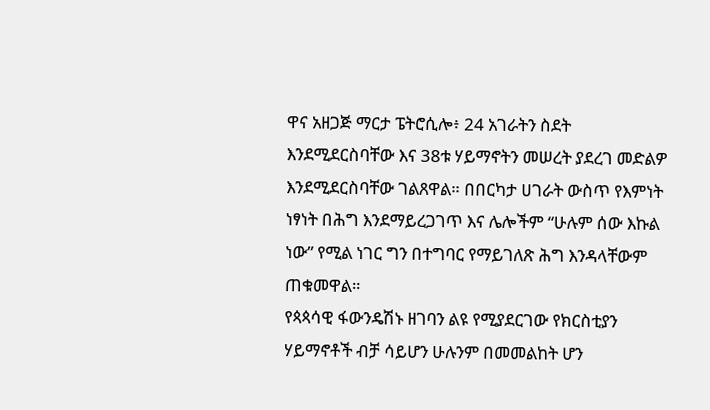ዋና አዘጋጅ ማርታ ፔትሮሲሎ፥ 24 አገራትን ስደት እንደሚደርስባቸው እና 38ቱ ሃይማኖትን መሠረት ያደረገ መድልዎ እንደሚደርስባቸው ገልጸዋል። በበርካታ ሀገራት ውስጥ የእምነት ነፃነት በሕግ እንደማይረጋገጥ እና ሌሎችም “ሁሉም ሰው እኩል ነው” የሚል ነገር ግን በተግባር የማይገለጽ ሕግ እንዳላቸውም ጠቁመዋል።
የጳጳሳዊ ፋውንዴሽኑ ዘገባን ልዩ የሚያደርገው የክርስቲያን ሃይማኖቶች ብቻ ሳይሆን ሁሉንም በመመልከት ሆን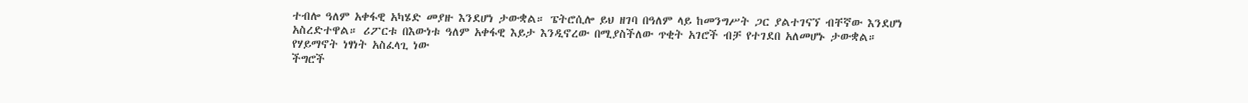ተብሎ ዓለም አቀፋዊ አካሄድ መያዙ እንደሆነ ታውቋል። ፔትሮሲሎ ይህ ዘገባ በዓለም ላይ ከመንግሥት ጋር ያልተገናኘ ብቸኛው እንደሆነ አስረድተዋል። ሪፖርቱ በእውነቱ ዓለም አቀፋዊ እይታ እንዲኖረው በሚያስችለው ጥቂት አገሮች ብቻ የተገደበ አለመሆኑ ታውቋል።
የሃይማኖት ነፃነት አስፈላጊ ነው
ችግሮች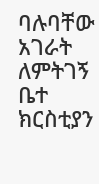ባሉባቸው አገራት ለምትገኝ ቤተ ክርስቲያን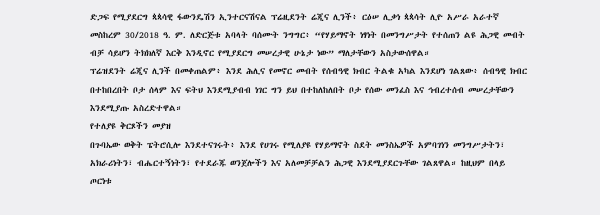ድጋፍ የሚያደርግ ጳጳሳዊ ፋውንዴሽን ኢንተርናሽናል ፕሬዚደንት ሬጂና ሊንች፥ ርዕሠ ሊቃነ ጳጳሳት ሊዮ አሥራ አራተኛ መስከረም 30/2018 ዓ. ም. ለድርጅቱ አባላት ባሰሙት ንግግር፥ “የሃይማኖት ነፃነት በመንግሥታት የተሰጠን ልዩ ሕጋዊ መብት ብቻ ሳይሆን ትክክለኛ እርቅ እንዲኖር የሚያደርግ መሠረታዊ ሁኔታ ነው” ማለታቸውን አስታውሰዋል።
ፕሬዝደንት ሬጂና ሊንች በመቀጠልም፥ እንደ ሕሊና የመኖር መብት የሰብዓዊ ክብር ትልቁ አካል እንደሆነ ገልጸው፥ ሰብዓዊ ክብር በተከበረበት ቦታ ሰላም እና ፍትህ እንደሚያብብ ነገር ግን ይህ በተከለከለበት ቦታ የሰው መንፈስ እና ኅብረተሰብ መሠረታቸውን እንደሚያጡ አስረድተዋል።
የተለያዩ ቅርጾችን መያዝ
በጉባኤው ወቅት ፔትሮሲሎ እንደተናገሩት፥ እንደ የሀገሩ የሚለያዩ የሃይማኖት ስደት መንስኤዎች አምባገነን መንግሥታትን፣ አክራሪነትን፣ ብሔርተኝነትን፣ የተደራጁ ወንጀሎችን እና አለመቻቻልን ሕጋዊ እንደሚያደርጉቸው ገልጸዋል። ከዚህም በላይ ጦርነቱ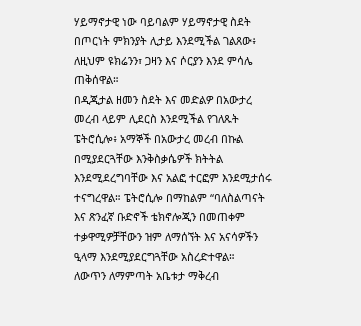ሃይማኖታዊ ነው ባይባልም ሃይማኖታዊ ስደት በጦርነት ምክንያት ሊታይ እንደሚችል ገልጸው፥ ለዚህም ዩክሬንን፣ ጋዛን እና ሶርያን እንደ ምሳሌ ጠቅሰዋል።
በዲጂታል ዘመን ስደት እና መድልዎ በአውታረ መረብ ላይም ሊደርስ እንደሚችል የገለጹት ፔትሮሲሎ፥ አማኞች በአውታረ መረብ በኩል በሚያደርጓቸው እንቅስቃሴዎች ክትትል እንደሚደረግባቸው እና አልፎ ተርፎም እንደሚታሰሩ ተናግረዋል። ፔትሮሲሎ በማከልም “ባለስልጣናት እና ጽንፈኛ ቡድኖች ቴክኖሎጂን በመጠቀም ተቃዋሚዎቻቸውን ዝም ለማሰኘት እና አናሳዎችን ዒላማ እንደሚያደርግጓቸው አስረድተዋል።
ለውጥን ለማምጣት አቤቱታ ማቅረብ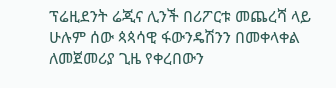ፕሬዚደንት ሬጂና ሊንች በሪፖርቱ መጨረሻ ላይ ሁሉም ሰው ጳጳሳዊ ፋውንዴሽንን በመቀላቀል ለመጀመሪያ ጊዜ የቀረበውን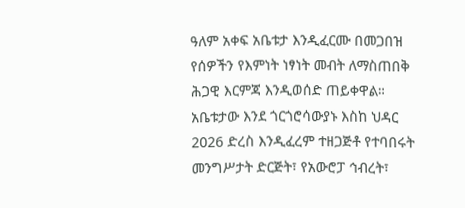ዓለም አቀፍ አቤቱታ እንዲፈርሙ በመጋበዝ የሰዎችን የእምነት ነፃነት መብት ለማስጠበቅ ሕጋዊ እርምጃ እንዲወሰድ ጠይቀዋል። አቤቱታው እንደ ጎርጎሮሳውያኑ እስከ ህዳር 2026 ድረስ እንዲፈረም ተዘጋጅቶ የተባበሩት መንግሥታት ድርጅት፣ የአውሮፓ ኅብረት፣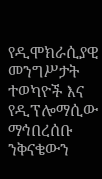የዲሞክራሲያዊ መንግሥታት ተወካዮች እና የዲፕሎማሲው ማኅበረሰቡ ንቅናቄውን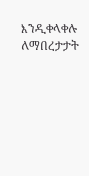እንዲቀላቀሉ ለማበረታታት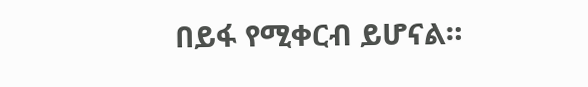በይፋ የሚቀርብ ይሆናል።